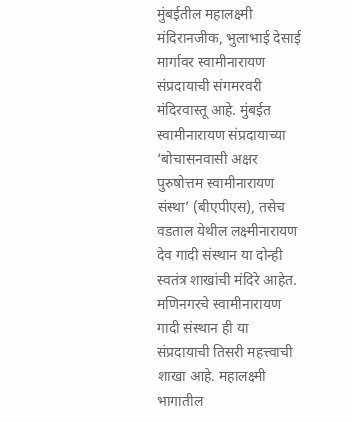मुंबईतील महालक्ष्मी मंदिरानजीक, भुलाभाई देसाई मार्गावर स्वामीनारायण संप्रदायाची संगमरवरी मंदिरवास्तू आहे. मुंबईत स्वामीनारायण संप्रदायाच्या ‘बोचासनवासी अक्षर पुरुषोत्तम स्वामीनारायण संस्था’ (बीएपीएस), तसेच वडताल येथील लक्ष्मीनारायण देव गादी संस्थान या दोन्ही स्वतंत्र शाखांची मंदिरे आहेत. मणिनगरचे स्वामीनारायण गादी संस्थान ही या संप्रदायाची तिसरी महत्त्वाची शाखा आहे. महालक्ष्मी भागातील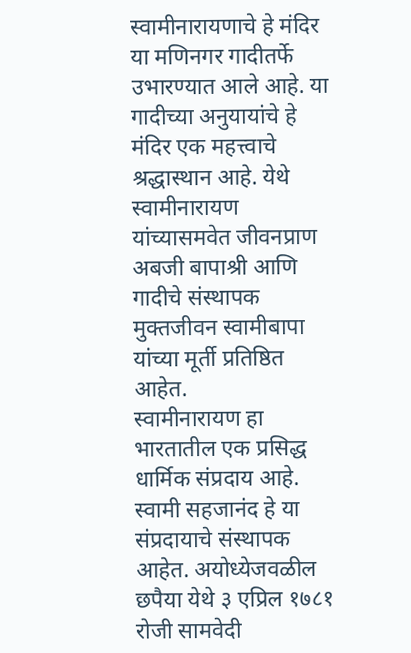स्वामीनारायणाचे हे मंदिर या मणिनगर गादीतर्फे उभारण्यात आले आहे. या गादीच्या अनुयायांचे हे मंदिर एक महत्त्वाचे श्रद्धास्थान आहे. येथे स्वामीनारायण यांच्यासमवेत जीवनप्राण अबजी बापाश्री आणि गादीचे संस्थापक मुक्तजीवन स्वामीबापा यांच्या मूर्ती प्रतिष्ठित आहेत.
स्वामीनारायण हा भारतातील एक प्रसिद्ध धार्मिक संप्रदाय आहे. स्वामी सहजानंद हे या संप्रदायाचे संस्थापक आहेत. अयोध्येजवळील छपैया येथे ३ एप्रिल १७८१ रोजी सामवेदी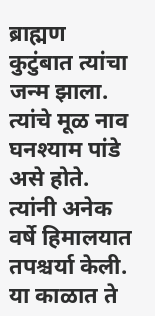ब्राह्मण कुटुंबात त्यांचा जन्म झाला. त्यांचे मूळ नाव घनश्याम पांडे असे होते. त्यांनी अनेक वर्षे हिमालयात तपश्चर्या केली. या काळात ते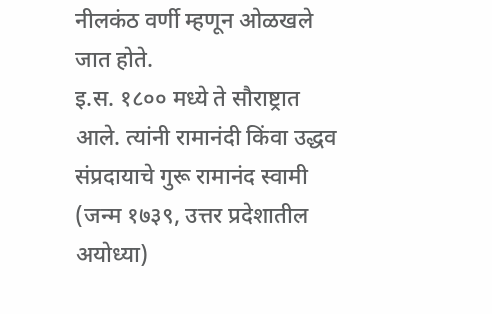नीलकंठ वर्णी म्हणून ओळखले जात होते.
इ.स. १८०० मध्ये ते सौराष्ट्रात आले. त्यांनी रामानंदी किंवा उद्धव संप्रदायाचे गुरू रामानंद स्वामी (जन्म १७३९, उत्तर प्रदेशातील अयोध्या)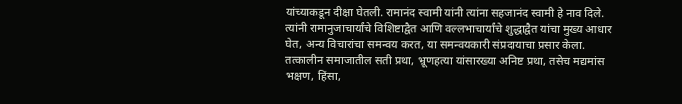यांच्याकडून दीक्षा घेतली. रामानंद स्वामी यांनी त्यांना सहजानंद स्वामी हे नाव दिले. त्यांनी रामानुजाचार्यांचे विशिष्टाद्वैत आणि वल्लभाचार्यांचे शुद्धाद्वैत यांचा मुख्य आधार घेत, अन्य विचारांचा समन्वय करत, या समन्वयकारी संप्रदायाचा प्रसार केला. तत्कालीन समाजातील सती प्रथा, भ्रूणहत्या यांसारख्या अनिष्ट प्रथा, तसेच मद्यमांस भक्षण, हिंसा,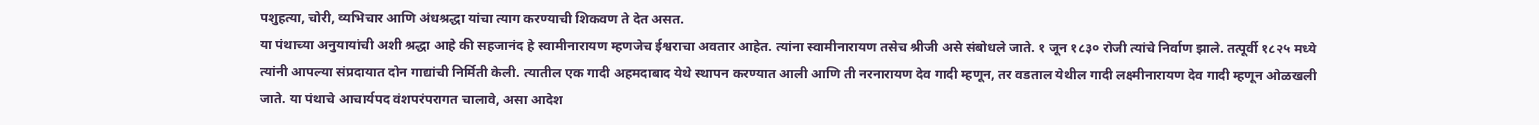पशुहत्या, चोरी, व्यभिचार आणि अंधश्रद्धा यांचा त्याग करण्याची शिकवण ते देत असत.
या पंथाच्या अनुयायांची अशी श्रद्धा आहे की सहजानंद हे स्वामीनारायण म्हणजेच ईश्वराचा अवतार आहेत. त्यांना स्वामीनारायण तसेच श्रीजी असे संबोधले जाते. १ जून १८३० रोजी त्यांचे निर्वाण झाले. तत्पूर्वी १८२५ मध्ये त्यांनी आपल्या संप्रदायात दोन गाद्यांची निर्मिती केली. त्यातील एक गादी अहमदाबाद येथे स्थापन करण्यात आली आणि ती नरनारायण देव गादी म्हणून, तर वडताल येथील गादी लक्ष्मीनारायण देव गादी म्हणून ओळखली जाते. या पंथाचे आचार्यपद वंशपरंपरागत चालावे, असा आदेश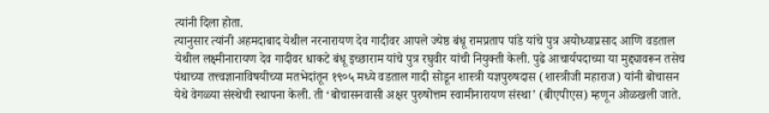त्यांनी दिला होता.
त्यानुसार त्यांनी अहमदाबाद येथील नरनारायण देव गादीवर आपले ज्येष्ठ बंधू रामप्रताप पांडे यांचे पुत्र अयोध्याप्रसाद आणि वडताल येथील लक्ष्मीनारायण देव गादीवर धाकटे बंधू इच्छाराम यांचे पुत्र रघुवीर यांची नियुक्ती केली. पुढे आचार्यपदाच्या या मुद्द्यावरून तसेच पंथाच्या तत्त्वज्ञानाविषयीच्या मतभेदांतून १९०५ मध्ये वडताल गादी सोडून शास्त्री यज्ञपुरुषदास (शास्त्रीजी महाराज) यांनी बोचासन येथे वेगळ्या संस्थेची स्थापना केली. ती ‘बोचासनवासी अक्षर पुरुषोत्तम स्वामीनारायण संस्था’ (बीएपीएस) म्हणून ओळखली जाते.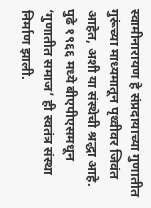स्वामीनारायण हे संप्रदायाच्या गुणातीत गुरूंच्या माध्यमातून पृथ्वीवर जिवंत आहेत, अशी या संस्थेची श्रद्धा आहे. पुढे १९६६ मध्ये बीएपीएसमधून ‘गुणातीत समाज’ ही स्वतंत्र संस्था निर्माण झाली.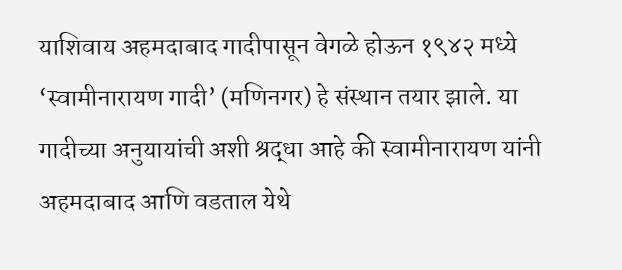याशिवाय अहमदाबाद गादीपासून वेगळे होऊन १९४२ मध्ये ‘स्वामीनारायण गादी’ (मणिनगर) हे संस्थान तयार झाले. या गादीच्या अनुयायांची अशी श्रद्धा आहे की स्वामीनारायण यांनी अहमदाबाद आणि वडताल येथे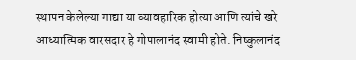स्थापन केलेल्या गाद्या या व्यावहारिक होत्या आणि त्यांचे खरे आध्यात्मिक वारसदार हे गोपालानंद स्वामी होते. निष्कुलानंद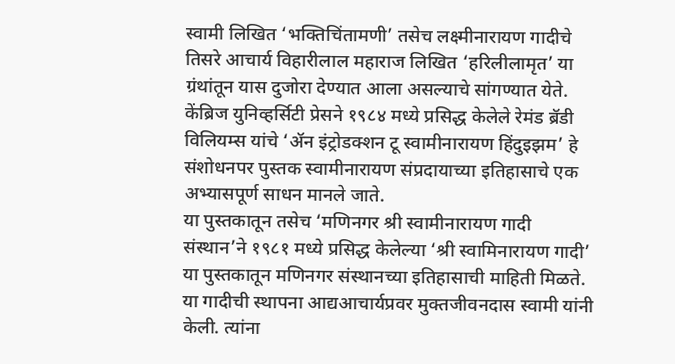स्वामी लिखित ‘भक्तिचिंतामणी’ तसेच लक्ष्मीनारायण गादीचे तिसरे आचार्य विहारीलाल महाराज लिखित ‘हरिलीलामृत’ या ग्रंथांतून यास दुजोरा देण्यात आला असल्याचे सांगण्यात येते.
केंब्रिज युनिव्हर्सिटी प्रेसने १९८४ मध्ये प्रसिद्ध केलेले रेमंड ब्रॅडी विलियम्स यांचे ‘ॲन इंट्रोडक्शन टू स्वामीनारायण हिंदुइझम’ हे संशोधनपर पुस्तक स्वामीनारायण संप्रदायाच्या इतिहासाचे एक अभ्यासपूर्ण साधन मानले जाते.
या पुस्तकातून तसेच ‘मणिनगर श्री स्वामीनारायण गादी संस्थान’ने १९८१ मध्ये प्रसिद्ध केलेल्या ‘श्री स्वामिनारायण गादी’ या पुस्तकातून मणिनगर संस्थानच्या इतिहासाची माहिती मिळते. या गादीची स्थापना आद्यआचार्यप्रवर मुक्तजीवनदास स्वामी यांनी केली. त्यांना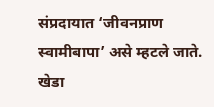संप्रदायात ‘जीवनप्राण स्वामीबापा’ असे म्हटले जाते. खेडा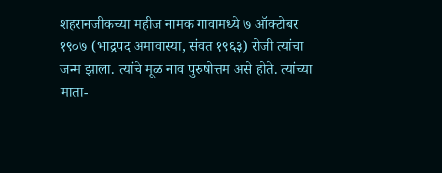शहरानजीकच्या महीज नामक गावामध्ये ७ ऑक्टोबर १९०७ (भाद्रपद अमावास्या, संवत १९६३) रोजी त्यांचा जन्म झाला. त्यांचे मूळ नाव पुरुषोत्तम असे होते. त्यांच्या माता-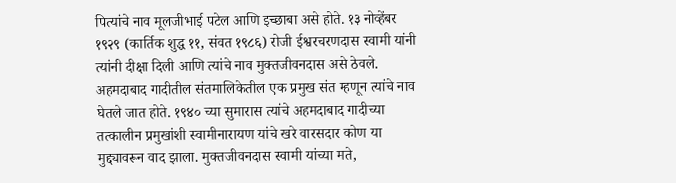पित्यांचे नाव मूलजीभाई पटेल आणि इच्छाबा असे होते. १३ नोव्हेंबर १९२९ (कार्तिक शुद्ध ११, संवत १९८६) रोजी ईश्वरचरणदास स्वामी यांनी त्यांनी दीक्षा दिली आणि त्यांचे नाव मुक्तजीवनदास असे ठेवले. अहमदाबाद गादीतील संतमालिकेतील एक प्रमुख संत म्हणून त्यांचे नाव घेतले जात होते. १९४० च्या सुमारास त्यांचे अहमदाबाद गादीच्या तत्कालीन प्रमुखांशी स्वामीनारायण यांचे खरे वारसदार कोण या मुद्द्यावरून वाद झाला. मुक्तजीवनदास स्वामी यांच्या मते,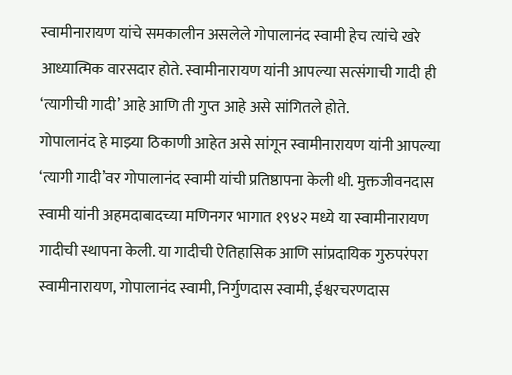स्वामीनारायण यांचे समकालीन असलेले गोपालानंद स्वामी हेच त्यांचे खरे आध्यात्मिक वारसदार होते. स्वामीनारायण यांनी आपल्या सत्संगाची गादी ही ‘त्यागीची गादी’ आहे आणि ती गुप्त आहे असे सांगितले होते.
गोपालानंद हे माझ्या ठिकाणी आहेत असे सांगून स्वामीनारायण यांनी आपल्या ‘त्यागी गादी’वर गोपालानंद स्वामी यांची प्रतिष्ठापना केली थी. मुक्तजीवनदास स्वामी यांनी अहमदाबादच्या मणिनगर भागात १९४२ मध्ये या स्वामीनारायण गादीची स्थापना केली. या गादीची ऐतिहासिक आणि सांप्रदायिक गुरुपरंपरा स्वामीनारायण, गोपालानंद स्वामी, निर्गुणदास स्वामी, ईश्वरचरणदास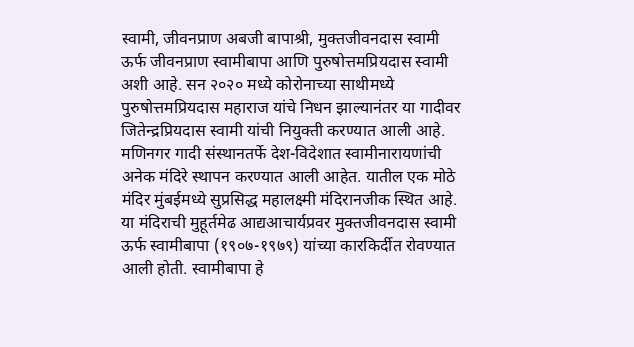स्वामी, जीवनप्राण अबजी बापाश्री, मुक्तजीवनदास स्वामी ऊर्फ जीवनप्राण स्वामीबापा आणि पुरुषोत्तमप्रियदास स्वामी अशी आहे. सन २०२० मध्ये कोरोनाच्या साथीमध्ये पुरुषोत्तमप्रियदास महाराज यांचे निधन झाल्यानंतर या गादीवर जितेन्द्रप्रियदास स्वामी यांची नियुक्ती करण्यात आली आहे. मणिनगर गादी संस्थानतर्फे देश-विदेशात स्वामीनारायणांची अनेक मंदिरे स्थापन करण्यात आली आहेत. यातील एक मोठे मंदिर मुंबईमध्ये सुप्रसिद्ध महालक्ष्मी मंदिरानजीक स्थित आहे.
या मंदिराची मुहूर्तमेढ आद्यआचार्यप्रवर मुक्तजीवनदास स्वामी ऊर्फ स्वामीबापा (१९०७-१९७९) यांच्या कारकिर्दीत रोवण्यात आली होती. स्वामीबापा हे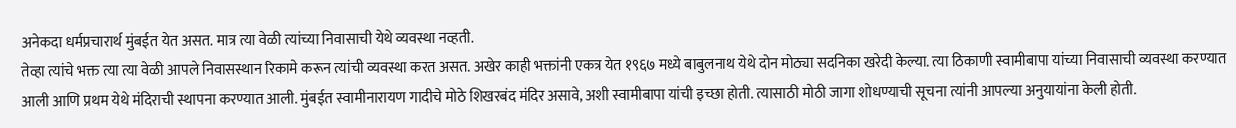अनेकदा धर्मप्रचारार्थ मुंबईत येत असत. मात्र त्या वेळी त्यांच्या निवासाची येथे व्यवस्था नव्हती.
तेव्हा त्यांचे भक्त त्या त्या वेळी आपले निवासस्थान रिकामे करून त्यांची व्यवस्था करत असत. अखेर काही भक्तांनी एकत्र येत १९६७ मध्ये बाबुलनाथ येथे दोन मोठ्या सदनिका खरेदी केल्या. त्या ठिकाणी स्वामीबापा यांच्या निवासाची व्यवस्था करण्यात आली आणि प्रथम येथे मंदिराची स्थापना करण्यात आली. मुंबईत स्वामीनारायण गादीचे मोठे शिखरबंद मंदिर असावे, अशी स्वामीबापा यांची इच्छा होती. त्यासाठी मोठी जागा शोधण्याची सूचना त्यांनी आपल्या अनुयायांना केली होती.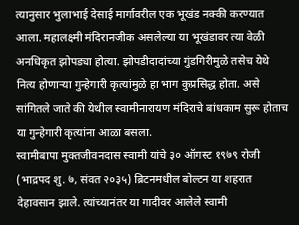त्यानुसार भुलाभाई देसाई मार्गावरील एक भूखंड नक्की करण्यात आला. महालक्ष्मी मंदिरानजीक असलेल्या या भूखंडावर त्या वेळी अनधिकृत झोपड्या होत्या. झोपडीदादांच्या गुंडगिरीमुळे तसेच येथे नित्य होणाऱ्या गुन्हेगारी कृत्यांमुळे हा भाग कुप्रसिद्ध होता. असे सांगितले जाते की येथील स्वामीनारायण मंदिराचे बांधकाम सुरू होताच या गुन्हेगारी कृत्यांना आळा बसला.
स्वामीबापा मुक्तजीवनदास स्वामी यांचे ३० ऑगस्ट १९७९ रोजी (भाद्रपद शु. ७, संवत २०३५) ब्रिटनमधील बोल्टन या शहरात देहावसान झाले. त्यांच्यानंतर या गादीवर आलेले स्वामी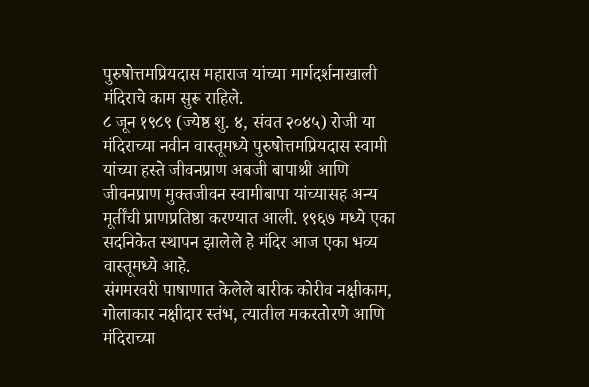पुरुषोत्तमप्रियदास महाराज यांच्या मार्गदर्शनाखाली मंदिराचे काम सुरू राहिले.
८ जून १९८९ (ज्येष्ठ शु. ४, संवत २०४५) रोजी या मंदिराच्या नवीन वास्तूमध्ये पुरुषोत्तमप्रियदास स्वामी यांच्या हस्ते जीवनप्राण अबजी बापाश्री आणि जीवनप्राण मुक्तजीवन स्वामीबापा यांच्यासह अन्य मूर्तींची प्राणप्रतिष्ठा करण्यात आली. १९६७ मध्ये एका सदनिकेत स्थापन झालेले हे मंदिर आज एका भव्य वास्तूमध्ये आहे.
संगमरवरी पाषाणात केलेले बारीक कोरीव नक्षीकाम, गोलाकार नक्षीदार स्तंभ, त्यातील मकरतोरणे आणि मंदिराच्या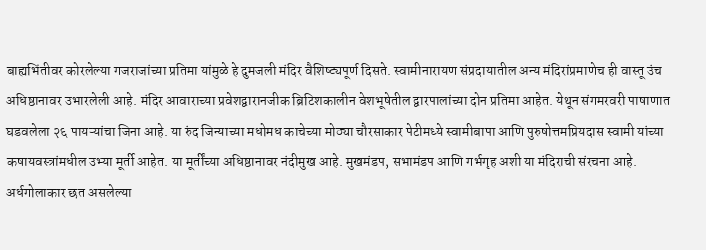बाह्यभिंतीवर कोरलेल्या गजराजांच्या प्रतिमा यांमुळे हे दुमजली मंदिर वैशिष्ट्यपूर्ण दिसते. स्वामीनारायण संप्रदायातील अन्य मंदिरांप्रमाणेच ही वास्तू उंच अधिष्ठानावर उभारलेली आहे. मंदिर आवाराच्या प्रवेशद्वारानजीक ब्रिटिशकालीन वेशभूषेतील द्वारपालांच्या दोन प्रतिमा आहेत. येथून संगमरवरी पाषाणात घडवलेला २६ पायऱ्यांचा जिना आहे. या रुंद जिन्याच्या मधोमध काचेच्या मोठ्या चौरसाकार पेटीमध्ये स्वामीबापा आणि पुरुषोत्तमप्रियदास स्वामी यांच्या कषायवस्त्रांमधील उभ्या मूर्ती आहेत. या मूर्तींच्या अधिष्ठानावर नंदीमुख आहे. मुखमंडप, सभामंडप आणि गर्भगृह अशी या मंदिराची संरचना आहे.
अर्धगोलाकार छत असलेल्या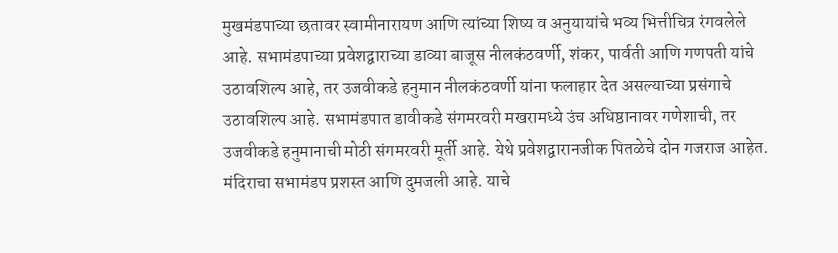मुखमंडपाच्या छतावर स्वामीनारायण आणि त्यांच्या शिष्य व अनुयायांचे भव्य भित्तीचित्र रंगवलेले आहे. सभामंडपाच्या प्रवेशद्वाराच्या डाव्या बाजूस नीलकंठवर्णी, शंकर, पार्वती आणि गणपती यांचे उठावशिल्प आहे, तर उजवीकडे हनुमान नीलकंठवर्णी यांना फलाहार देत असल्याच्या प्रसंगाचे उठावशिल्प आहे. सभामंडपात डावीकडे संगमरवरी मखरामध्ये उंच अधिष्ठानावर गणेशाची, तर उजवीकडे हनुमानाची मोठी संगमरवरी मूर्ती आहे. येथे प्रवेशद्वारानजीक पितळेचे दोन गजराज आहेत. मंदिराचा सभामंडप प्रशस्त आणि दुमजली आहे. याचे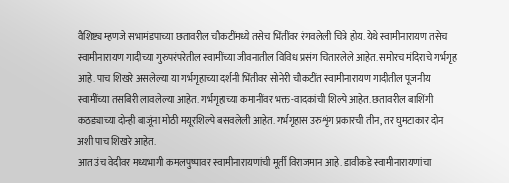वैशिष्ट्य म्हणजे सभामंडपाच्या छतावरील चौकटींमध्ये तसेच भिंतींवर रंगवलेली चित्रे होय. येथे स्वामीनारायण तसेच स्वामीनारायण गादीच्या गुरुपरंपरेतील स्वामींच्या जीवनातील विविध प्रसंग चितारलेले आहेत. समोरच मंदिराचे गर्भगृह आहे. पाच शिखरे असलेल्या या गर्भगृहाच्या दर्शनी भिंतीवर सोनेरी चौकटींत स्वामीनारायण गादीतील पूजनीय स्वामींच्या तसबिरी लावलेल्या आहेत. गर्भगृहाच्या कमानींवर भक्त-वादकांची शिल्पे आहेत. छतावरील बाशिंगी कठड्याच्या दोन्ही बाजूंना मोठी मयूरशिल्पे बसवलेली आहेत. गर्भगृहास उरुशृंग प्रकारची तीन, तर घुमटाकार दोन अशी पाच शिखरे आहेत.
आत उंच वेदीवर मध्यभागी कमलपुष्पावर स्वामीनारायणांची मूर्ती विराजमान आहे. डावीकडे स्वामीनारायणांचा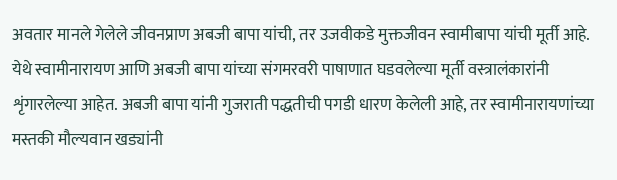अवतार मानले गेलेले जीवनप्राण अबजी बापा यांची, तर उजवीकडे मुक्तजीवन स्वामीबापा यांची मूर्ती आहे. येथे स्वामीनारायण आणि अबजी बापा यांच्या संगमरवरी पाषाणात घडवलेल्या मूर्ती वस्त्रालंकारांनी शृंगारलेल्या आहेत. अबजी बापा यांनी गुजराती पद्धतीची पगडी धारण केलेली आहे, तर स्वामीनारायणांच्या मस्तकी मौल्यवान खड्यांनी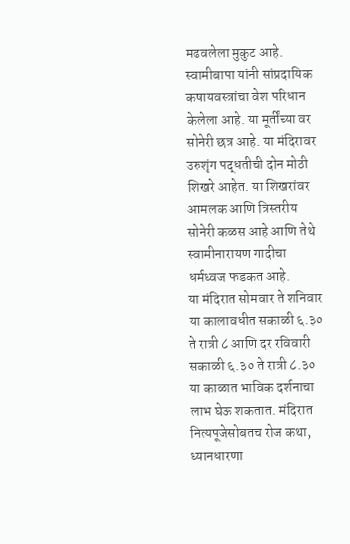मढवलेला मुकुट आहे.
स्वामीबापा यांनी सांप्रदायिक कषायवस्त्रांचा वेश परिधान केलेला आहे. या मूर्तींच्या वर सोनेरी छत्र आहे. या मंदिरावर उरुशृंग पद्धतीची दोन मोठी शिखरे आहेत. या शिखरांवर आमलक आणि त्रिस्तरीय सोनेरी कळस आहे आणि तेथे स्वामीनारायण गादीचा धर्मध्वज फडकत आहे.
या मंदिरात सोमवार ते शनिवार या कालावधीत सकाळी ६.३० ते रात्री ८ आणि दर रविवारी सकाळी ६.३० ते रात्री ८.३० या काळात भाविक दर्शनाचा लाभ घेऊ शकतात. मंदिरात नित्यपूजेसोबतच रोज कथा, ध्यानधारणा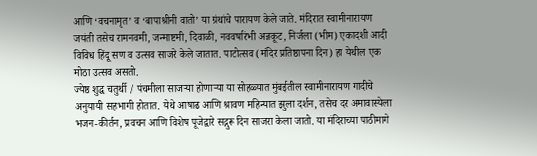आणि ‘वचनामृत’ व ‘बापाश्रीनी वातो’ या ग्रंथांचे पारायण केले जाते. मंदिरात स्वामीनारायण जयंती तसेच रामनवमी, जन्माष्टमी, दिवाळी, नववर्षारंभी अन्नकूट, निर्जला (भीम) एकादशी आदी विविध हिंदू सण व उत्सव साजरे केले जातात. पाटोत्सव (मंदिर प्रतिष्ठापना दिन) हा येथील एक मोठा उत्सव असतो.
ज्येष्ठ शुद्ध चतुर्थी / पंचमीला साजऱ्या होणाऱ्या या सोहळ्यात मुंबईतील स्वामीनारायण गादीचे अनुयायी सहभागी होतात. येथे आषाढ आणि श्रावण महिन्यात झुला दर्शन, तसेच दर अमावास्येला भजन-कीर्तन, प्रवचन आणि विशेष पूजेद्वारे सद्गुरू दिन साजरा केला जातो. या मंदिराच्या पाठीमागे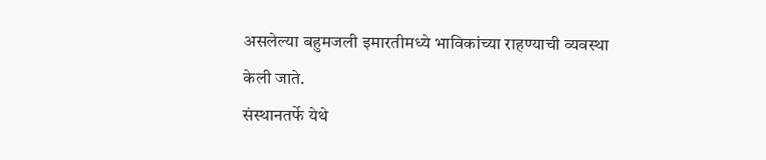असलेल्या बहुमजली इमारतीमध्ये भाविकांच्या राहण्याची व्यवस्था केली जाते.
संस्थानतर्फे येथे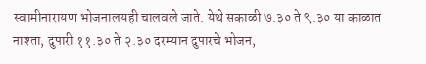स्वामीनारायण भोजनालयही चालवले जाते. येथे सकाळी ७.३० ते ९.३० या काळात नाश्ता, दुपारी ११.३० ते २.३० दरम्यान दुपारचे भोजन,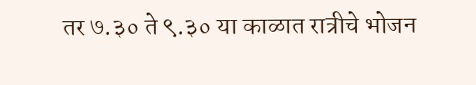तर ७.३० ते ९.३० या काळात रात्रीचे भोजन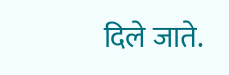दिले जाते.